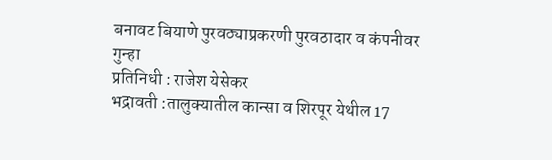बनावट बियाणे पुरवठ्याप्रकरणी पुरवठादार व कंपनीवर गुन्हा
प्रतिनिधी : राजेश येसेकर
भद्रावती :तालुक्यातील कान्सा व शिरपूर येथील 17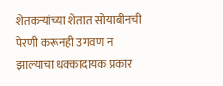शेतकऱ्यांच्या शेतात सोयाबीनची पेरणी करूनही उगवण न झाल्याचा धक्कादायक प्रकार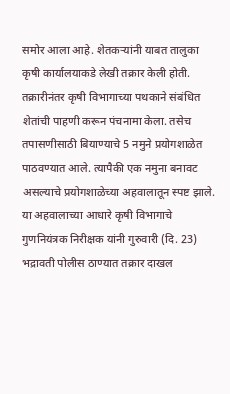समोर आला आहे. शेतकऱ्यांनी याबत तालुका कृषी कार्यालयाकडे लेखी तक्रार केली होती.
तक्रारीनंतर कृषी विभागाच्या पथकाने संबंधित शेतांची पाहणी करून पंचनामा केला. तसेच तपासणीसाठी बियाण्याचे 5 नमुने प्रयोगशाळेत पाठवण्यात आले. त्यापैकी एक नमुना बनावट असल्याचे प्रयोगशाळेच्या अहवालातून स्पष्ट झाले.
या अहवालाच्या आधारे कृषी विभागाचे गुणनियंत्रक निरीक्षक यांनी गुरुवारी (दि. 23) भद्रावती पोलीस ठाण्यात तक्रार दाखल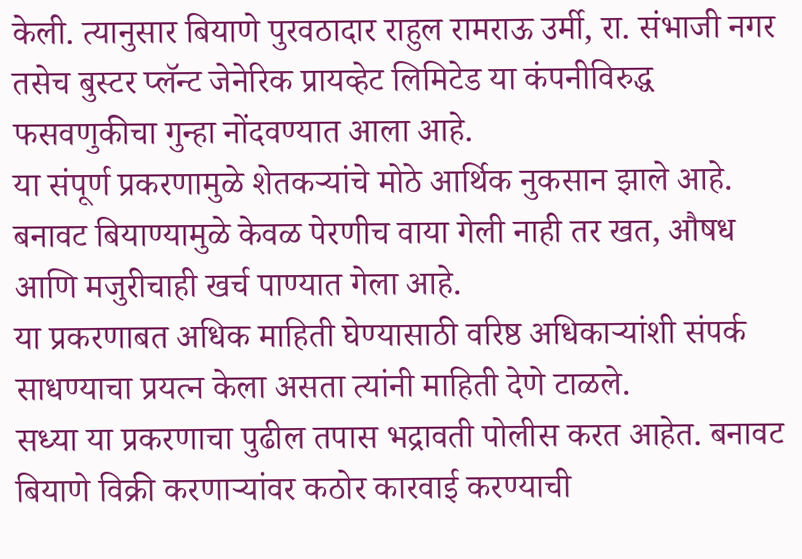केली. त्यानुसार बियाणे पुरवठादार राहुल रामराऊ उर्मी, रा. संभाजी नगर तसेच बुस्टर प्लॅन्ट जेनेरिक प्रायव्हेट लिमिटेड या कंपनीविरुद्ध फसवणुकीचा गुन्हा नोंदवण्यात आला आहे.
या संपूर्ण प्रकरणामुळे शेतकऱ्यांचे मोठे आर्थिक नुकसान झाले आहे. बनावट बियाण्यामुळे केवळ पेरणीच वाया गेली नाही तर खत, औषध आणि मजुरीचाही खर्च पाण्यात गेला आहे.
या प्रकरणाबत अधिक माहिती घेण्यासाठी वरिष्ठ अधिकाऱ्यांशी संपर्क साधण्याचा प्रयत्न केला असता त्यांनी माहिती देणे टाळले.
सध्या या प्रकरणाचा पुढील तपास भद्रावती पोलीस करत आहेत. बनावट बियाणे विक्री करणाऱ्यांवर कठोर कारवाई करण्याची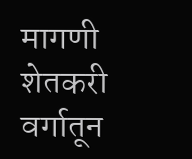मागणी शेतकरी वर्गातून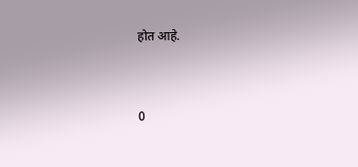होत आहे.


0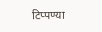टिप्पण्या